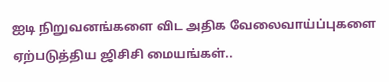ஐடி நிறுவனங்களை விட அதிக வேலைவாய்ப்புகளை ஏற்படுத்திய ஜிசிசி மையங்கள்..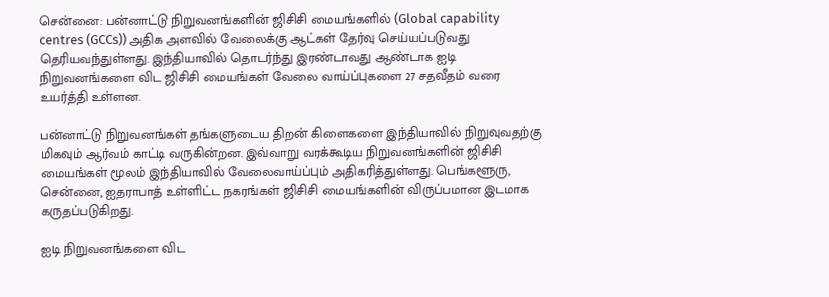சென்னை: பன்னாட்டு நிறுவனங்களின் ஜிசிசி மையங்களில் (Global capability centres (GCCs)) அதிக அளவில் வேலைக்கு ஆட்கள் தேர்வு செய்யப்படுவது தெரியவந்துள்ளது. இந்தியாவில் தொடர்ந்து இரண்டாவது ஆண்டாக ஐடி நிறுவனங்களை விட ஜிசிசி மையங்கள் வேலை வாய்ப்புகளை 27 சதவீதம் வரை உயர்த்தி உள்ளன.

பன்னாட்டு நிறுவனங்கள் தங்களுடைய திறன் கிளைகளை இந்தியாவில் நிறுவுவதற்கு மிகவும் ஆர்வம் காட்டி வருகின்றன. இவ்வாறு வரக்கூடிய நிறுவனங்களின் ஜிசிசி மையங்கள் மூலம் இந்தியாவில் வேலைவாய்ப்பும் அதிகரித்துள்ளது. பெங்களூரு, சென்னை, ஐதராபாத் உள்ளிட்ட நகரங்கள் ஜிசிசி மையங்களின் விருப்பமான இடமாக கருதப்படுகிறது.

ஐடி நிறுவனங்களை விட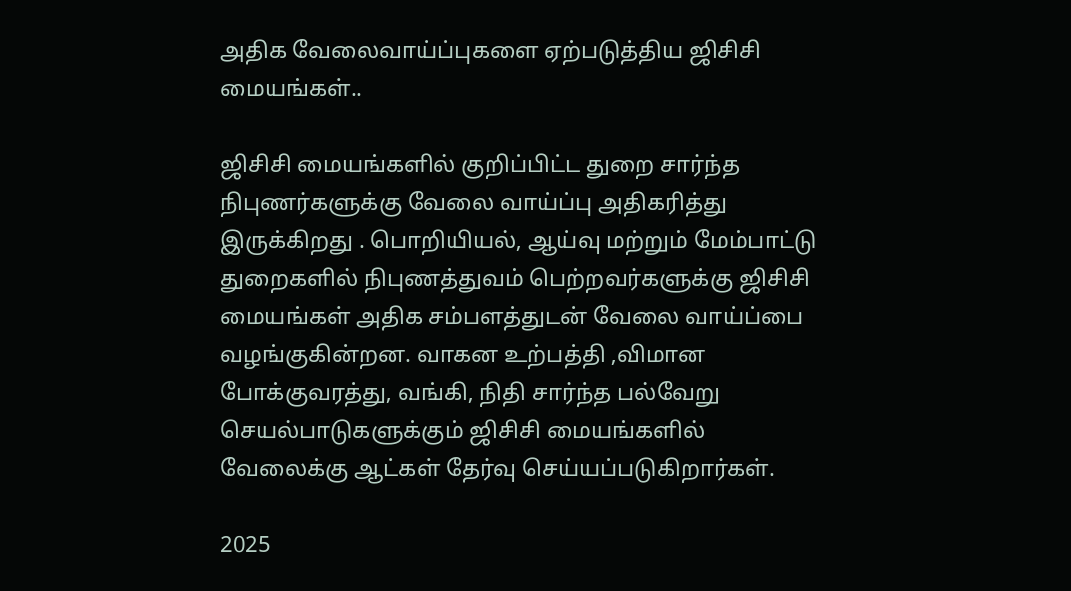அதிக வேலைவாய்ப்புகளை ஏற்படுத்திய ஜிசிசி மையங்கள்..

ஜிசிசி மையங்களில் குறிப்பிட்ட துறை சார்ந்த நிபுணர்களுக்கு வேலை வாய்ப்பு அதிகரித்து இருக்கிறது . பொறியியல், ஆய்வு மற்றும் மேம்பாட்டு துறைகளில் நிபுணத்துவம் பெற்றவர்களுக்கு ஜிசிசி மையங்கள் அதிக சம்பளத்துடன் வேலை வாய்ப்பை வழங்குகின்றன. வாகன உற்பத்தி ,விமான போக்குவரத்து, வங்கி, நிதி சார்ந்த பல்வேறு செயல்பாடுகளுக்கும் ஜிசிசி மையங்களில் வேலைக்கு ஆட்கள் தேர்வு செய்யப்படுகிறார்கள்.

2025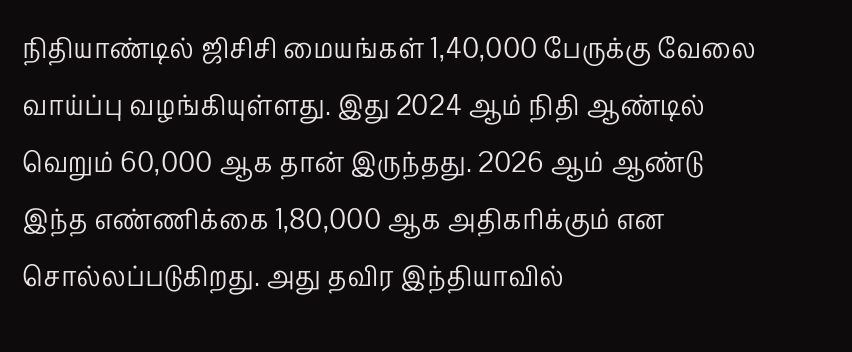நிதியாண்டில் ஜிசிசி மையங்கள் 1,40,000 பேருக்கு வேலை வாய்ப்பு வழங்கியுள்ளது. இது 2024 ஆம் நிதி ஆண்டில் வெறும் 60,000 ஆக தான் இருந்தது. 2026 ஆம் ஆண்டு இந்த எண்ணிக்கை 1,80,000 ஆக அதிகரிக்கும் என சொல்லப்படுகிறது. அது தவிர இந்தியாவில்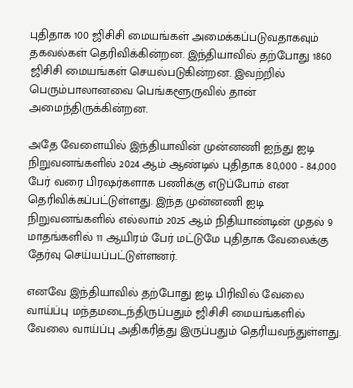புதிதாக 100 ஜிசிசி மையங்கள் அமைக்கப்படுவதாகவும் தகவல்கள் தெரிவிக்கின்றன. இந்தியாவில் தற்போது 1860 ஜிசிசி மையங்கள் செயல்படுகின்றன. இவற்றில் பெரும்பாலானவை பெங்களூருவில் தான் அமைந்திருக்கின்றன.

அதே வேளையில் இந்தியாவின் முன்னணி ஐந்து ஐடி நிறுவனங்களில் 2024 ஆம் ஆண்டில் புதிதாக 80,000 - 84,000 பேர் வரை பிரஷர்களாக பணிக்கு எடுப்போம் என தெரிவிக்கப்பட்டுள்ளது. இந்த முன்னணி ஐடி நிறுவனங்களில் எல்லாம் 2025 ஆம் நிதியாண்டின் முதல் 9 மாதங்களில் 11 ஆயிரம் பேர் மட்டுமே புதிதாக வேலைக்கு தேர்வு செய்யப்பட்டுள்ளனர்.

எனவே இந்தியாவில் தற்போது ஐடி பிரிவில் வேலை வாய்ப்பு மந்தமடைந்திருப்பதும் ஜிசிசி மையங்களில் வேலை வாய்ப்பு அதிகரித்து இருப்பதும் தெரியவந்துள்ளது.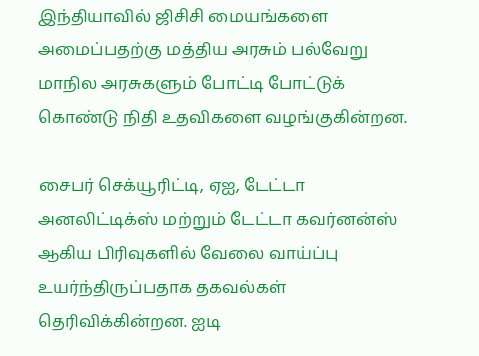இந்தியாவில் ஜிசிசி மையங்களை அமைப்பதற்கு மத்திய அரசும் பல்வேறு மாநில அரசுகளும் போட்டி போட்டுக் கொண்டு நிதி உதவிகளை வழங்குகின்றன.

சைபர் செக்யூரிட்டி, ஏஐ, டேட்டா அனலிட்டிக்ஸ் மற்றும் டேட்டா கவர்னன்ஸ் ஆகிய பிரிவுகளில் வேலை வாய்ப்பு உயர்ந்திருப்பதாக தகவல்கள் தெரிவிக்கின்றன. ஐடி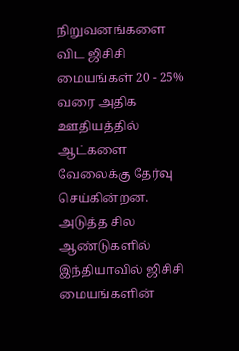நிறுவனங்களை விட ஜிசிசி மையங்கள் 20 - 25% வரை அதிக ஊதியத்தில் ஆட்களை வேலைக்கு தேர்வு செய்கின்றன. அடுத்த சில ஆண்டுகளில் இந்தியாவில் ஜிசிசி மையங்களின்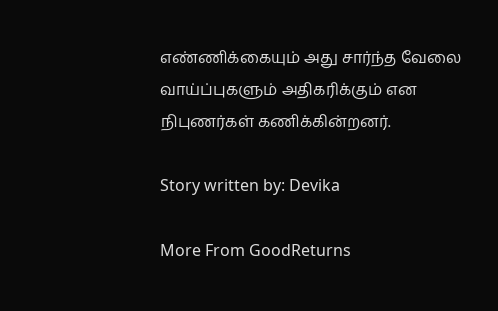எண்ணிக்கையும் அது சார்ந்த வேலை வாய்ப்புகளும் அதிகரிக்கும் என நிபுணர்கள் கணிக்கின்றனர்.

Story written by: Devika

More From GoodReturns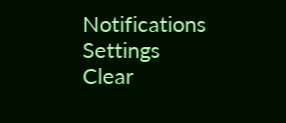Notifications
Settings
Clear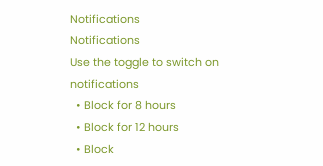Notifications
Notifications
Use the toggle to switch on notifications
  • Block for 8 hours
  • Block for 12 hours
  • Block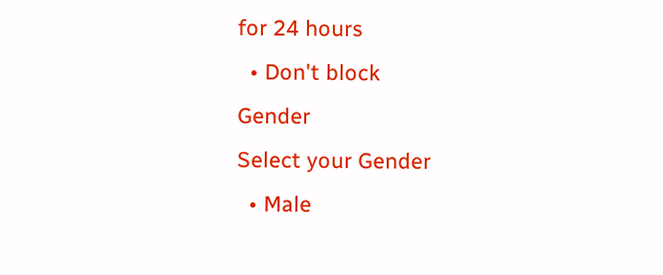for 24 hours
  • Don't block
Gender
Select your Gender
  • Male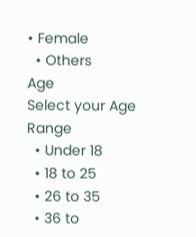• Female
  • Others
Age
Select your Age Range
  • Under 18
  • 18 to 25
  • 26 to 35
  • 36 to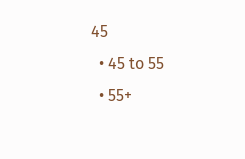45
  • 45 to 55
  • 55+